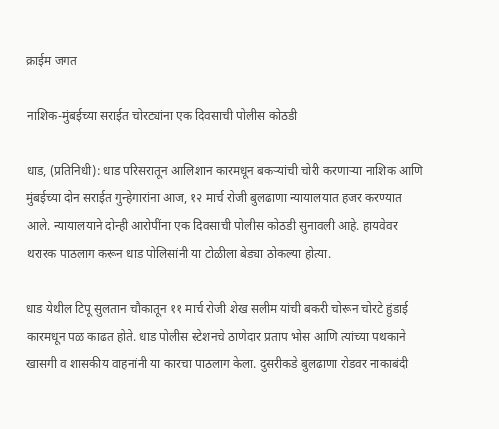क्राईम जगत

नाशिक-मुंबईच्या सराईत चोरट्यांना एक दिवसाची पोलीस कोठडी

धाड, (प्रतिनिधी): धाड परिसरातून आलिशान कारमधून बकऱ्यांची चोरी करणाऱ्या नाशिक आणि मुंबईच्या दोन सराईत गुन्हेगारांना आज, १२ मार्च रोजी बुलढाणा न्यायालयात हजर करण्यात आले. न्यायालयाने दोन्ही आरोपींना एक दिवसाची पोलीस कोठडी सुनावली आहे. हायवेवर थरारक पाठलाग करून धाड पोलिसांनी या टोळीला बेड्या ठोकल्या होत्या.

धाड येथील टिपू सुलतान चौकातून ११ मार्च रोजी शेख सलीम यांची बकरी चोरून चोरटे हुंडाई कारमधून पळ काढत होते. धाड पोलीस स्टेशनचे ठाणेदार प्रताप भोस आणि त्यांच्या पथकाने खासगी व शासकीय वाहनांनी या कारचा पाठलाग केला. दुसरीकडे बुलढाणा रोडवर नाकाबंदी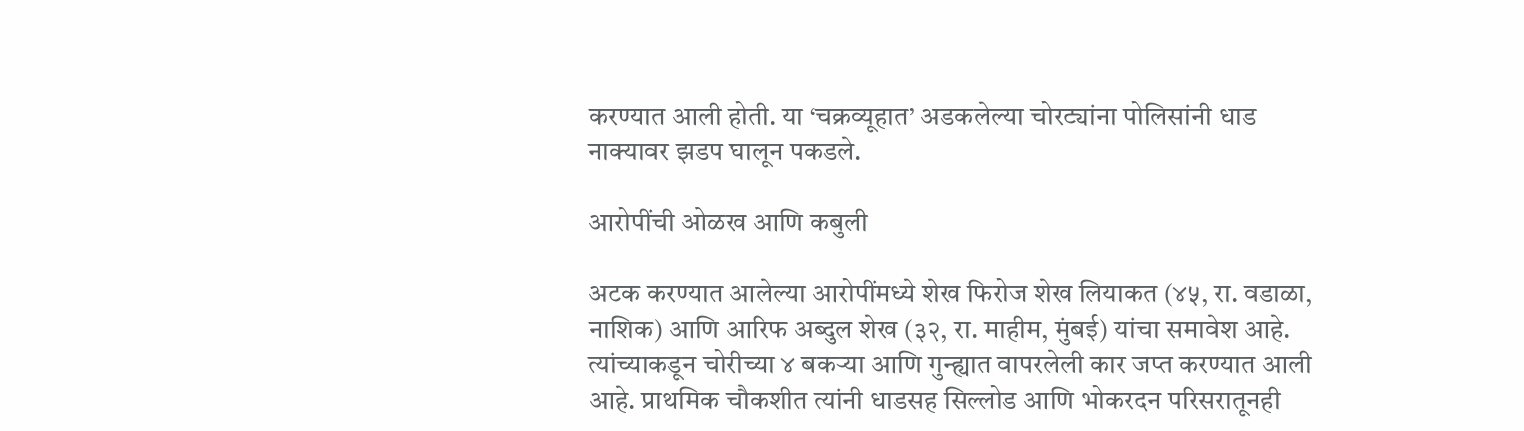करण्यात आली होती. या ‘चक्रव्यूहात’ अडकलेल्या चोरट्यांना पोलिसांनी धाड नाक्यावर झडप घालून पकडले.

आरोपींची ओळख आणि कबुली

अटक करण्यात आलेल्या आरोपींमध्ये शेख फिरोज शेख लियाकत (४५, रा. वडाळा, नाशिक) आणि आरिफ अब्दुल शेख (३२, रा. माहीम, मुंबई) यांचा समावेश आहे. त्यांच्याकडून चोरीच्या ४ बकऱ्या आणि गुन्ह्यात वापरलेली कार जप्त करण्यात आली आहे. प्राथमिक चौकशीत त्यांनी धाडसह सिल्लोड आणि भोकरदन परिसरातूनही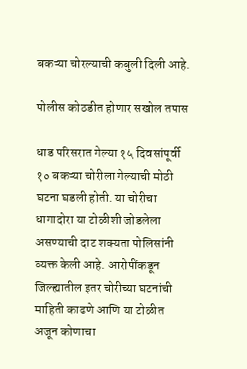बकऱ्या चोरल्याची कबुली दिली आहे.

पोलीस कोठडीत होणार सखोल तपास

धाड परिसरात गेल्या १५ दिवसांपूर्वी १० बकऱ्या चोरीला गेल्याची मोठी घटना घडली होती. या चोरीचा धागादोरा या टोळीशी जोडलेला असण्याची दाट शक्यता पोलिसांनी व्यक्त केली आहे. आरोपींकडून जिल्ह्यातील इतर चोरीच्या घटनांची माहिती काढणे आणि या टोळीत अजून कोणाचा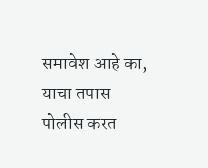समावेश आहे का, याचा तपास पोलीस करत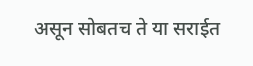असून सोबतच ते या सराईत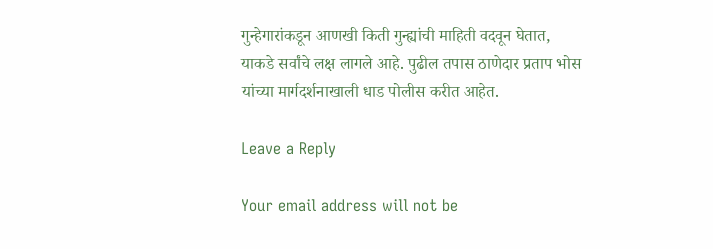गुन्हेगारांकडून आणखी किती गुन्ह्यांची माहिती वदवून घेतात, याकडे सर्वांचे लक्ष लागले आहे. पुढील तपास ठाणेदार प्रताप भोस यांच्या मार्गदर्शनाखाली धाड पोलीस करीत आहेत.

Leave a Reply

Your email address will not be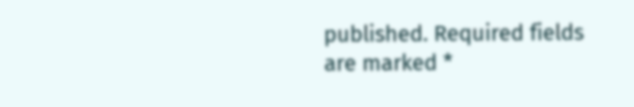published. Required fields are marked *